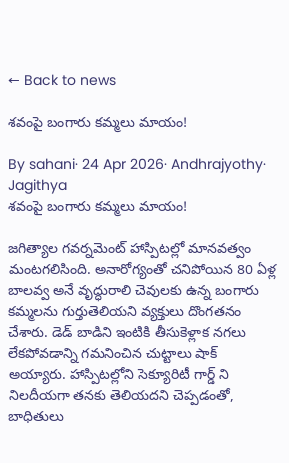← Back to news

శవంపై బంగారు కమ్మలు మాయం!

By sahani· 24 Apr 2026· Andhrajyothy· Jagithya
శవంపై బంగారు కమ్మలు మాయం!

జగిత్యాల గవర్నమెంట్ హాస్పిటల్లో మానవత్వం మంటగలిసింది. అనారోగ్యంతో చనిపోయిన 80 ఏళ్ల బాలవ్వ అనే వృద్ధురాలి చెవులకు ఉన్న బంగారు కమ్మలను గుర్తుతెలియని వ్యక్తులు దొంగతనం చేశారు. డెడ్ బాడిని ఇంటికి తీసుకెళ్లాక నగలు లేకపోవడాన్ని గమనించిన చుట్టాలు షాక్‌ అయ్యారు. హాస్పిటల్లోని సెక్యూరిటీ గార్డ్ ని నిలదీయగా తనకు తెలియదని చెప్పడంతో, బాధితులు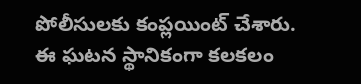పోలీసులకు కంప్లయింట్ చేశారు. ఈ ఘటన స్థానికంగా కలకలం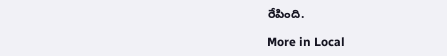రేపింది.

More in Local